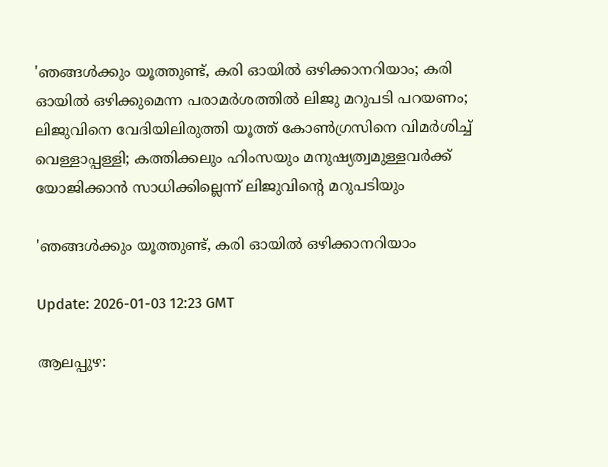'ഞങ്ങള്‍ക്കും യൂത്തുണ്ട്, കരി ഓയില്‍ ഒഴിക്കാനറിയാം; കരി ഓയില്‍ ഒഴിക്കുമെന്ന പരാമര്‍ശത്തില്‍ ലിജു മറുപടി പറയണം; ലിജുവിനെ വേദിയിലിരുത്തി യൂത്ത് കോണ്‍ഗ്രസിനെ വിമര്‍ശിച്ച് വെള്ളാപ്പള്ളി; കത്തിക്കലും ഹിംസയും മനുഷ്യത്വമുള്ളവര്‍ക്ക് യോജിക്കാന്‍ സാധിക്കില്ലെന്ന് ലിജുവിന്റെ മറുപടിയും

'ഞങ്ങള്‍ക്കും യൂത്തുണ്ട്, കരി ഓയില്‍ ഒഴിക്കാനറിയാം

Update: 2026-01-03 12:23 GMT

ആലപ്പുഴ: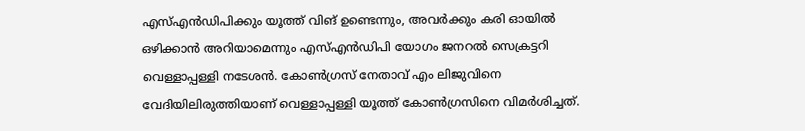എസ്എന്‍ഡിപിക്കും യൂത്ത് വിങ് ഉണ്ടെന്നും, അവര്‍ക്കും കരി ഓയില്‍ ഒഴിക്കാന്‍ അറിയാമെന്നും എസ്എന്‍ഡിപി യോഗം ജനറല്‍ സെക്രട്ടറി വെള്ളാപ്പള്ളി നടേശന്‍. കോണ്‍ഗ്രസ് നേതാവ് എം ലിജുവിനെ വേദിയിലിരുത്തിയാണ് വെള്ളാപ്പള്ളി യൂത്ത് കോണ്‍ഗ്രസിനെ വിമര്‍ശിച്ചത്.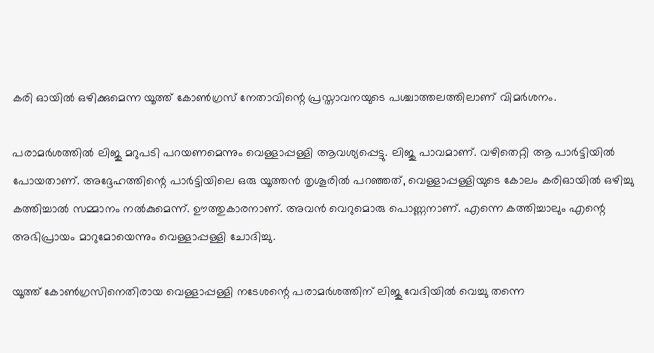കരി ഓയില്‍ ഒഴിക്കുമെന്ന യൂത്ത് കോണ്‍ഗ്രസ് നേതാവിന്റെ പ്രസ്താവനയുടെ പശ്ചാത്തലത്തിലാണ് വിമര്‍ശനം.

പരാമര്‍ശത്തില്‍ ലിജു മറുപടി പറയണമെന്നും വെള്ളാപ്പള്ളി ആവശ്യപ്പെട്ടു. ലിജു പാവമാണ്. വഴിതെറ്റി ആ പാര്‍ട്ടിയില്‍ പോയതാണ്. അദ്ദേഹത്തിന്റെ പാര്‍ട്ടിയിലെ ഒരു യൂത്തന്‍ തൃശൂരില്‍ പറഞ്ഞത്, വെള്ളാപ്പള്ളിയുടെ കോലം കരിഓയില്‍ ഒഴിച്ചു കത്തിച്ചാല്‍ സമ്മാനം നല്‍കുമെന്ന്. ഊത്തുകാരനാണ്. അവന്‍ വെറുമൊരു പൊണ്ണനാണ്. എന്നെ കത്തിച്ചാലും എന്റെ അഭിപ്രായം മാറുമോയെന്നും വെള്ളാപ്പള്ളി ചോദിച്ചു.

യൂത്ത് കോണ്‍ഗ്രസിനെതിരായ വെള്ളാപ്പള്ളി നടേശന്റെ പരാമര്‍ശത്തിന് ലിജു വേദിയില്‍ വെച്ചു തന്നെ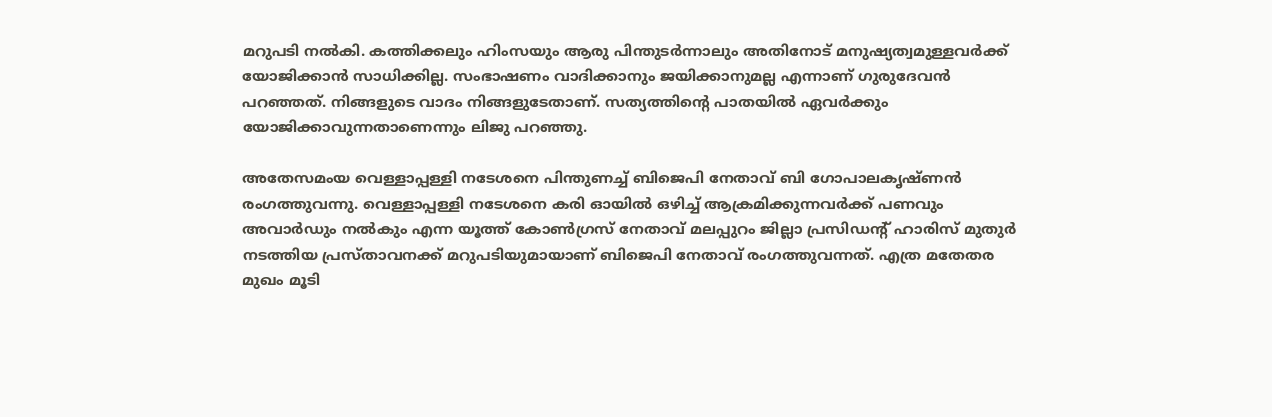മറുപടി നല്‍കി. കത്തിക്കലും ഹിംസയും ആരു പിന്തുടര്‍ന്നാലും അതിനോട് മനുഷ്യത്വമുള്ളവര്‍ക്ക് യോജിക്കാന്‍ സാധിക്കില്ല. സംഭാഷണം വാദിക്കാനും ജയിക്കാനുമല്ല എന്നാണ് ഗുരുദേവന്‍ പറഞ്ഞത്. നിങ്ങളുടെ വാദം നിങ്ങളുടേതാണ്. സത്യത്തിന്റെ പാതയില്‍ ഏവര്‍ക്കും യോജിക്കാവുന്നതാണെന്നും ലിജു പറഞ്ഞു.

അതേസമംയ വെള്ളാപ്പള്ളി നടേശനെ പിന്തുണച്ച് ബിജെപി നേതാവ് ബി ഗോപാലകൃഷ്ണന്‍ രംഗത്തുവന്നു. വെള്ളാപ്പള്ളി നടേശനെ കരി ഓയില്‍ ഒഴിച്ച് ആക്രമിക്കുന്നവര്‍ക്ക് പണവും അവാര്‍ഡും നല്‍കും എന്ന യൂത്ത് കോണ്‍ഗ്രസ് നേതാവ് മലപ്പുറം ജില്ലാ പ്രസിഡന്റ് ഹാരിസ് മുതുര്‍ നടത്തിയ പ്രസ്താവനക്ക് മറുപടിയുമായാണ് ബിജെപി നേതാവ് രംഗത്തുവന്നത്. എത്ര മതേതര മുഖം മൂടി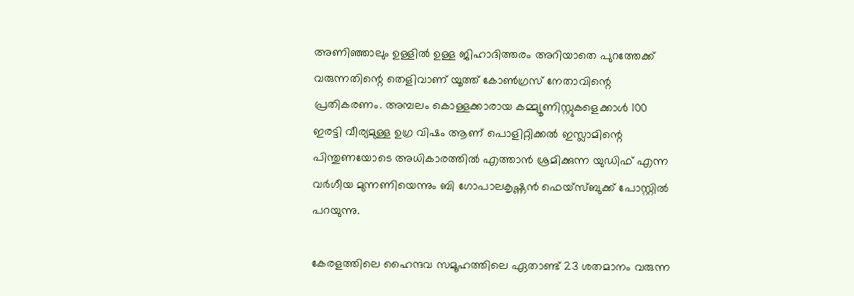അണിഞ്ഞാലും ഉള്ളില്‍ ഉള്ള ജിഹാദിത്തരം അറിയാതെ പുറത്തേക്ക് വരുന്നതിന്റെ തെളിവാണ് യൂത്ത് കോണ്‍ഗ്രസ് നേതാവിന്റെ പ്രതികരണം. അമ്പലം കൊള്ളക്കാരായ കമ്മ്യൂണിസ്റ്റുകളെക്കാള്‍ 100 ഇരട്ടി വീര്യമുള്ള ഉഗ്ര വിഷം ആണ് പൊളിറ്റിക്കല്‍ ഇസ്ലാമിന്റെ പിന്തുണയോടെ അധികാരത്തില്‍ എത്താന്‍ ശ്രമിക്കുന്ന യുഡിഫ് എന്ന വര്‍ഗീയ മുന്നണിയെന്നും ബി ഗോപാലകൃഷ്ണന്‍ ഫെയ്സ്ബുക്ക് പോസ്റ്റില്‍ പറയുന്നു.

കേരളത്തിലെ ഹൈന്ദവ സമൂഹത്തിലെ ഏതാണ്ട് 23 ശതമാനം വരുന്ന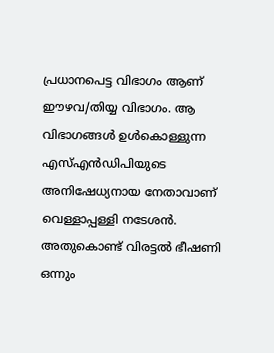പ്രധാനപെട്ട വിഭാഗം ആണ് ഈഴവ/തിയ്യ വിഭാഗം. ആ വിഭാഗങ്ങള്‍ ഉള്‍കൊള്ളുന്ന എസ്എന്‍ഡിപിയുടെ അനിഷേധ്യനായ നേതാവാണ് വെള്ളാപ്പള്ളി നടേശന്‍. അതുകൊണ്ട് വിരട്ടല്‍ ഭീഷണി ഒന്നും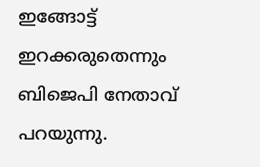ഇങ്ങോട്ട് ഇറക്കരുതെന്നും ബിജെപി നേതാവ് പറയുന്നു.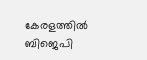കേരളത്തില്‍ ബിജെപി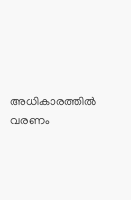അധികാരത്തില്‍ വരണം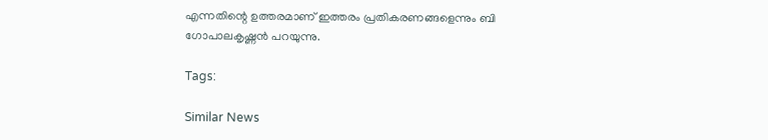എന്നതിന്റെ ഉത്തരമാണ് ഇത്തരം പ്രതികരണങ്ങളെന്നും ബി ഗോപാലകൃഷ്ണന്‍ പറയുന്നു.

Tags:

Similar News